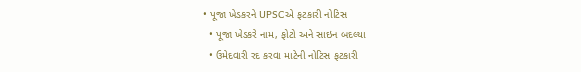• પૂજા ખેડકરને UPSCએ ફટકારી નોટિસ
  • પૂજા ખેડકરે નામ, ફોટો અને સાઇન બદલ્યા
  • ઉમેદવારી રદ કરવા માટેની નોટિસ ફટકારી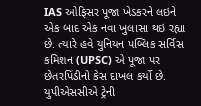IAS ઓફિસર પૂજા ખેડકરને લઇને એક બાદ એક નવા ખુલાસા થઇ રહ્યા છે. ત્યારે હવે યુનિયન પબ્લિક સર્વિસ કમિશન (UPSC) એ પૂજા પર છેતરપિંડીનો કેસ દાખલ કર્યો છે. યુપીએસસીએ ટ્રેની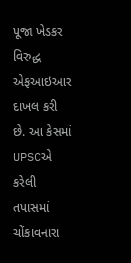પૂજા ખેડકર વિરુદ્ધ એફઆઇઆર દાખલ કરી છે. આ કેસમાં UPSCએ કરેલી તપાસમાં ચોંકાવનારા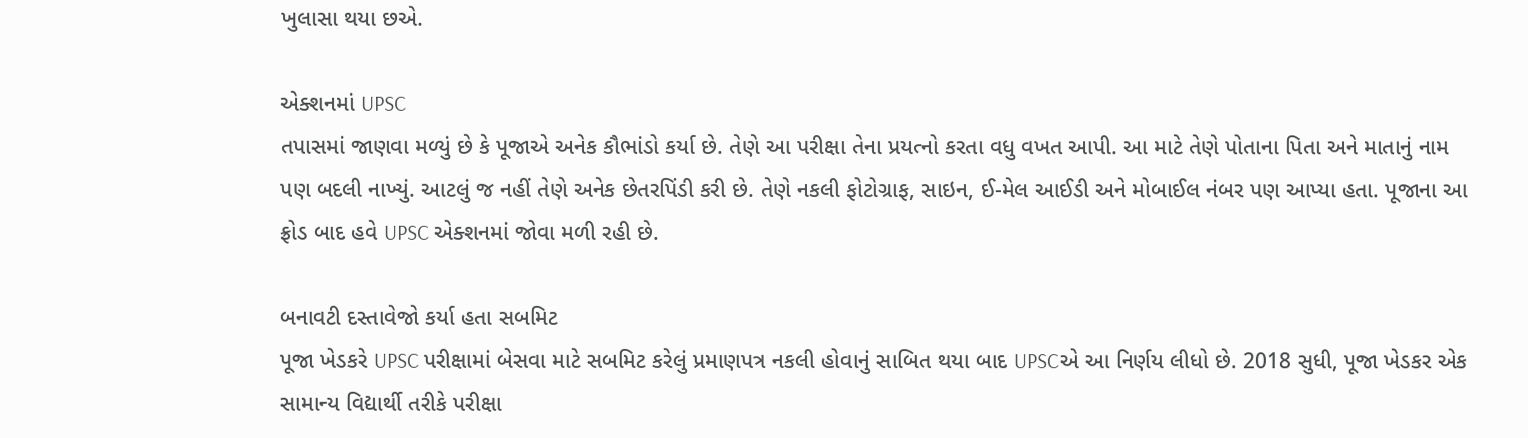ખુલાસા થયા છએ.

એક્શનમાં UPSC
તપાસમાં જાણવા મળ્યું છે કે પૂજાએ અનેક કૌભાંડો કર્યા છે. તેણે આ પરીક્ષા તેના પ્રયત્નો કરતા વધુ વખત આપી. આ માટે તેણે પોતાના પિતા અને માતાનું નામ પણ બદલી નાખ્યું. આટલું જ નહીં તેણે અનેક છેતરપિંડી કરી છે. તેણે નકલી ફોટોગ્રાફ, સાઇન, ઈ-મેલ આઈડી અને મોબાઈલ નંબર પણ આપ્યા હતા. પૂજાના આ ફ્રોડ બાદ હવે UPSC એક્શનમાં જોવા મળી રહી છે.

બનાવટી દસ્તાવેજો કર્યા હતા સબમિટ
પૂજા ખેડકરે UPSC પરીક્ષામાં બેસવા માટે સબમિટ કરેલું પ્રમાણપત્ર નકલી હોવાનું સાબિત થયા બાદ UPSCએ આ નિર્ણય લીધો છે. 2018 સુધી, પૂજા ખેડકર એક સામાન્ય વિદ્યાર્થી તરીકે પરીક્ષા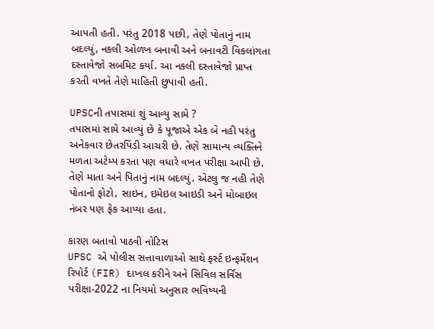આપતી હતી. પરંતુ 2018 પછી, તેણે પોતાનું નામ બદલ્યું, નકલી ઓળખ બનાવી અને બનાવટી વિકલાંગતા દસ્તાવેજો સબમિટ કર્યા. આ નકલી દસ્તાવેજો પ્રાપ્ત કરતી વખતે તેણે માહિતી છુપાવી હતી.

UPSCની તપાસમાં શું આવ્યુ સામે ?
તપાસમાં સામે આવ્યું છે કે પૂજાએ એક બે નહી પરંતુ અનેકવાર છેતરપિંડી આચરી છે. તેણે સામાન્ય વ્યક્તિને મળતા અટેમ્પ કરતા પણ વધારે વખત પરીક્ષા આપી છે. તેણે માતા અને પિતાનું નામ બદલ્યું. એટલુ જ નહી તેણે પોતાનો ફોટો, સાઇન, ઇમેઇલ આઇડી અને મોબાઇલ નંબર પણ ફેક આપ્યા હતા.

કારણ બતાવો પાઠવી નોટિસ
UPSC એ પોલીસ સત્તાવાળાઓ સાથે ફર્સ્ટ ઇન્ફર્મેશન રિપોર્ટ (FIR) દાખલ કરીને અને સિવિલ સર્વિસ પરીક્ષા-2022 ના નિયમો અનુસાર ભવિષ્યની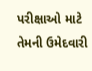પરીક્ષાઓ માટે તેમની ઉમેદવારી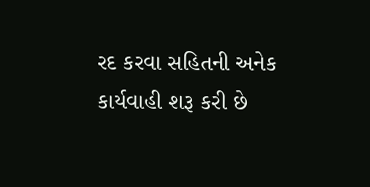રદ કરવા સહિતની અનેક કાર્યવાહી શરૂ કરી છે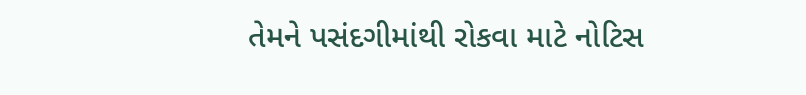તેમને પસંદગીમાંથી રોકવા માટે નોટિસ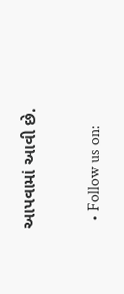આપવામાં આવી છે.

  • Follow us on: